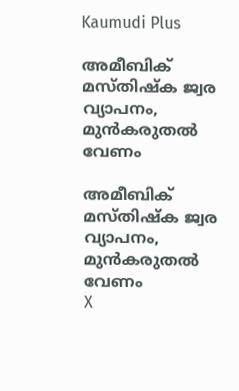Kaumudi Plus

അമീബിക് മസ്തിഷ്ക ജ്വര വ്യാപനം, മുൻകരുതൽ വേണം

അമീബിക് മസ്തിഷ്ക ജ്വര വ്യാപനം, മുൻകരുതൽ വേണം
X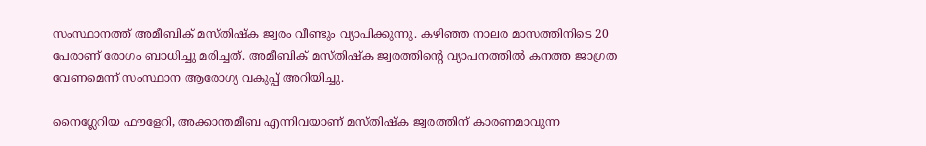സംസ്ഥാനത്ത് അമീബിക് മസ്തിഷ്ക ജ്വരം വീണ്ടും വ്യാപിക്കുന്നു. കഴിഞ്ഞ നാലര മാസത്തിനിടെ 20 പേരാണ് രോഗം ബാധിച്ചു മരിച്ചത്. അമീബിക് മസ്തിഷ്ക ജ്വരത്തിന്റെ വ്യാപനത്തിൽ കനത്ത ജാഗ്രത വേണമെന്ന് സംസ്ഥാന ആരോഗ്യ വകുപ്പ് അറിയിച്ചു.

നൈഗ്ലേറിയ ഫൗളേറി, അക്കാന്തമീബ എന്നിവയാണ് മസ്തിഷ്‌ക ജ്വരത്തിന് കാരണമാവുന്ന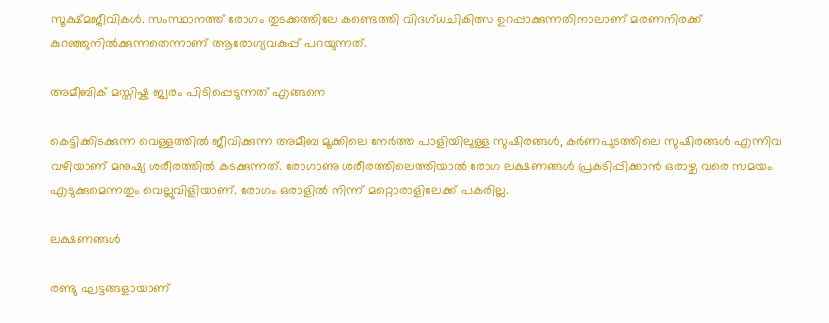സൂക്ഷ്മജീവികൾ. സംസ്ഥാനത്ത് രോഗം തുടക്കത്തിലേ കണ്ടെത്തി വിദഗ്ധചികിത്സ ഉറപ്പാക്കുന്നതിനാലാണ് മരണനിരക്ക് കുറഞ്ഞുനിൽക്കുന്നതെന്നാണ് ആരോഗ്യവകുപ്പ് പറയുന്നത്.

അമീബിക് മസ്തിഷ്ക ജ്വരം പിടിപ്പെടുന്നത് എങ്ങനെ

കെട്ടിക്കിടക്കുന്ന വെള്ളത്തിൽ ജീവിക്കുന്ന അമീബ മൂക്കിലെ നേർത്ത പാളിയിലുള്ള സുഷിരങ്ങൾ, കർണപുടത്തിലെ സുഷിരങ്ങൾ എന്നിവ വഴിയാണ് മനുഷ്യ ശരീരത്തിൽ കടക്കുന്നത്. രോഗാണു ശരീരത്തിലെത്തിയാൽ രോഗ ലക്ഷണങ്ങൾ പ്രകടിപ്പിക്കാൻ ഒരാഴ്ച വരെ സമയം എടുക്കുമെന്നതും വെല്ലുവിളിയാണ്. രോഗം ഒരാളിൽ നിന്ന് മറ്റൊരാളിലേക്ക് പകരില്ല.

ലക്ഷണങ്ങൾ

രണ്ടു ഘട്ടങ്ങളായാണ്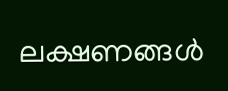ലക്ഷണങ്ങൾ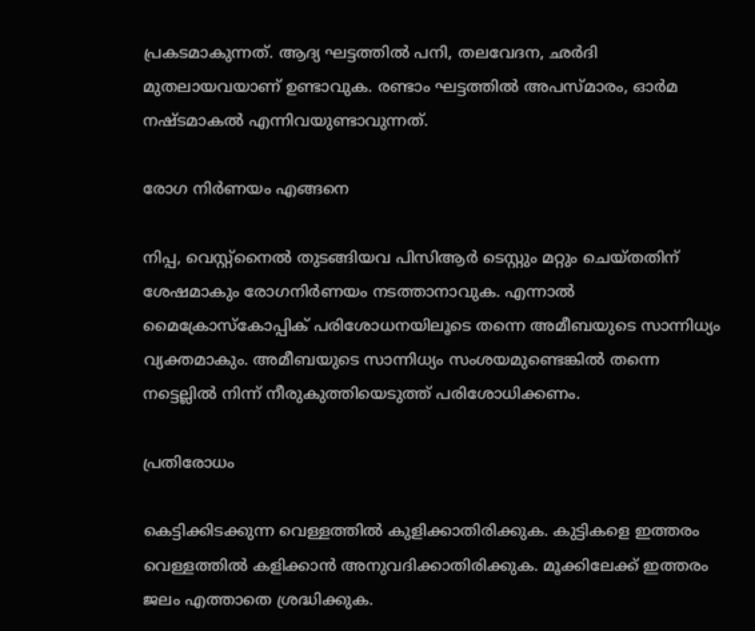പ്രകടമാകുന്നത്. ആദ്യ ഘട്ടത്തിൽ പനി, തലവേദന, ഛർദി മുതലായവയാണ് ഉണ്ടാവുക. രണ്ടാം ഘട്ടത്തിൽ അപസ്മാരം, ഓർമ നഷ്ടമാകൽ എന്നിവയുണ്ടാവുന്നത്.

രോഗ നിർണയം എങ്ങനെ

നിപ്പ, വെസ്റ്റ്‌നൈൽ തുടങ്ങിയവ പിസിആർ ടെസ്റ്റും മറ്റും ചെയ്തതിന് ശേഷമാകും രോഗനിർണയം നടത്താനാവുക. എന്നാൽ മൈക്രോസ്‌കോപ്പിക് പരിശോധനയിലൂടെ തന്നെ അമീബയുടെ സാന്നിധ്യം വ്യക്തമാകും. അമീബയുടെ സാന്നിധ്യം സംശയമുണ്ടെങ്കിൽ തന്നെ നട്ടെല്ലിൽ നിന്ന് നീരുകുത്തിയെടുത്ത് പരിശോധിക്കണം.

പ്രതിരോധം

കെട്ടിക്കിടക്കുന്ന വെള്ളത്തിൽ കുളിക്കാതിരിക്കുക. കുട്ടികളെ ഇത്തരം വെള്ളത്തിൽ കളിക്കാൻ അനുവദിക്കാതിരിക്കുക. മൂക്കിലേക്ക് ഇത്തരം ജലം എത്താതെ ശ്രദ്ധിക്കുക.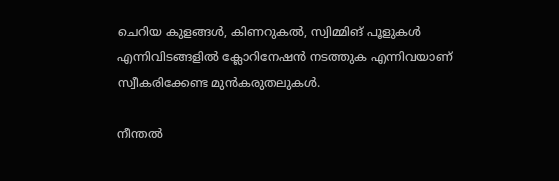ചെറിയ കുളങ്ങൾ, കിണറുകൽ, സ്വിമ്മിങ് പൂളുകൾ എന്നിവിടങ്ങളിൽ ക്ലോറിനേഷൻ നടത്തുക എന്നിവയാണ് സ്വീകരിക്കേണ്ട മുൻകരുതലുകൾ.

നീന്തൽ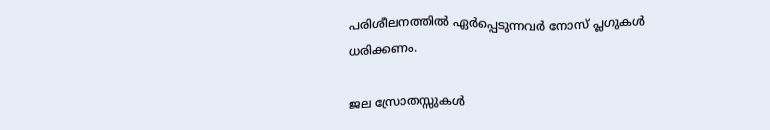പരിശീലനത്തിൽ ഏർപ്പെടുന്നവർ നോസ് പ്ലഗുകൾ ധരിക്കണം.

ജല സ്രോതസ്സുകൾ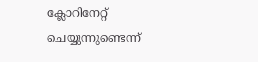ക്ലോറിനേറ്റ് ചെയ്യുന്നുണ്ടെന്ന്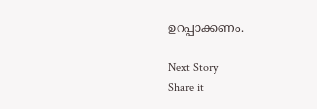ഉറപ്പാക്കണം.

Next Story
Share it